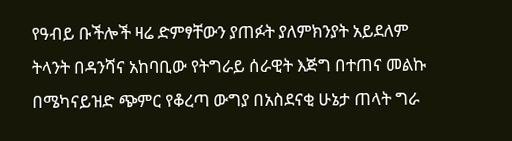የዓብይ ቡችሎች ዛሬ ድምፃቸውን ያጠፉት ያለምክንያት አይደለም
ትላንት በዳንሻና አከባቢው የትግራይ ሰራዊት እጅግ በተጠና መልኩ በሜካናይዝድ ጭምር የቆረጣ ውግያ በአስደናቂ ሁኔታ ጠላት ግራ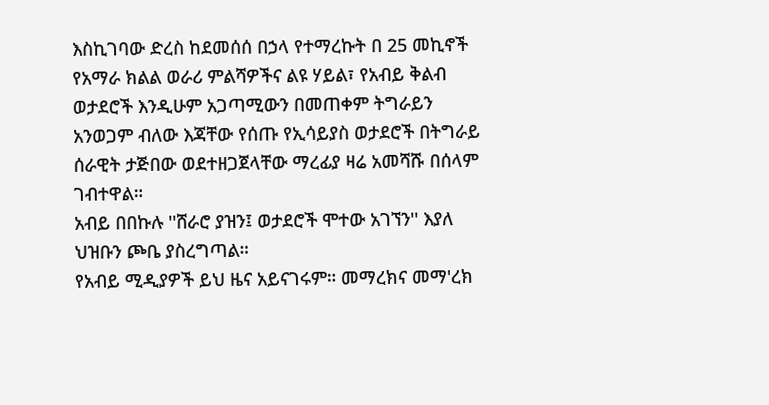እስኪገባው ድረስ ከደመሰሰ በኃላ የተማረኩት በ 25 መኪኖች የአማራ ክልል ወራሪ ምልሻዎችና ልዩ ሃይል፣ የአብይ ቅልብ ወታደሮች እንዲሁም አጋጣሚውን በመጠቀም ትግራይን አንወጋም ብለው እጃቸው የሰጡ የኢሳይያስ ወታደሮች በትግራይ ሰራዊት ታጅበው ወደተዘጋጀላቸው ማረፊያ ዛሬ አመሻሹ በሰላም ገብተዋል።
አብይ በበኩሉ ''ሸራሮ ያዝን፤ ወታደሮች ሞተው አገኘን'' እያለ ህዝቡን ጮቤ ያስረግጣል።
የአብይ ሚዲያዎች ይህ ዜና አይናገሩም። መማረክና መማ'ረክ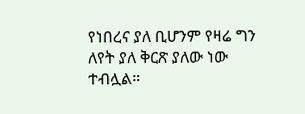የነበረና ያለ ቢሆንም የዛሬ ግን ለየት ያለ ቅርጽ ያለው ነው ተብሏል።